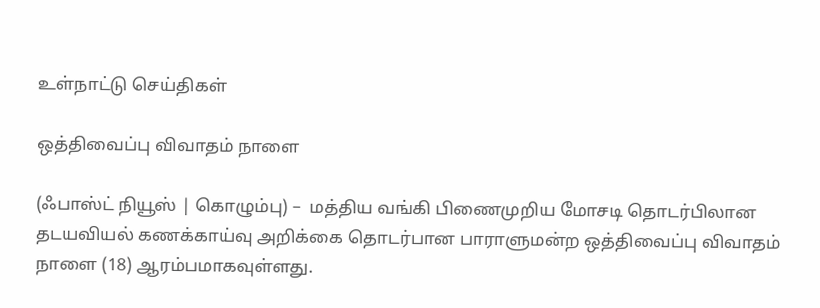உள்நாட்டு செய்திகள்

ஒத்திவைப்பு விவாதம் நாளை

(ஃபாஸ்ட் நியூஸ் | கொழும்பு) –  மத்திய வங்கி பிணைமுறிய மோசடி தொடர்பிலான தடயவியல் கணக்காய்வு அறிக்கை தொடர்பான பாராளுமன்ற ஒத்திவைப்பு விவாதம் நாளை (18) ஆரம்பமாகவுள்ளது.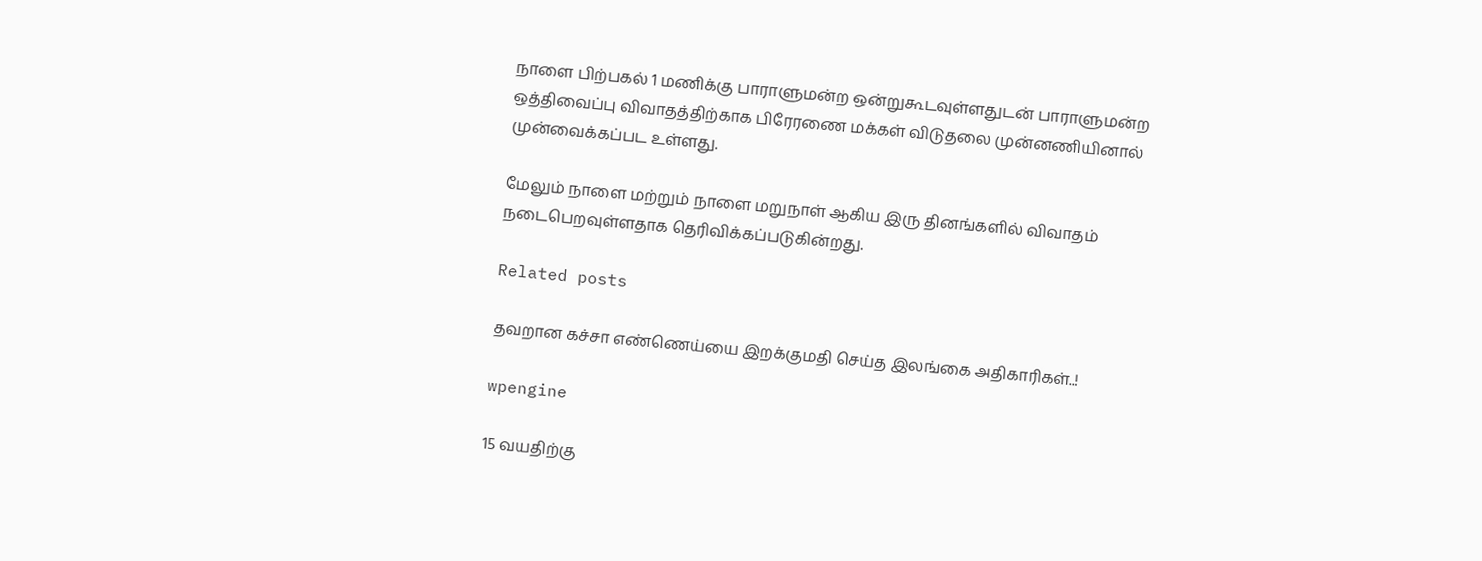நாளை பிற்பகல் 1 மணிக்கு பாராளுமன்ற ஒன்றுகூடவுள்ளதுடன் பாராளுமன்ற ஒத்திவைப்பு விவாதத்திற்காக பிரேரணை மக்கள் விடுதலை முன்னணியினால் முன்வைக்கப்பட உள்ளது.

மேலும் நாளை மற்றும் நாளை மறுநாள் ஆகிய இரு தினங்களில் விவாதம் நடைபெறவுள்ளதாக தெரிவிக்கப்படுகின்றது.

Related posts

தவறான கச்சா எண்ணெய்யை இறக்குமதி செய்த இலங்கை அதிகாரிகள்..!

wpengine

15 வயதிற்கு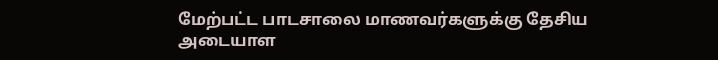மேற்பட்ட பாடசாலை மாணவர்களுக்கு தேசிய அடையாள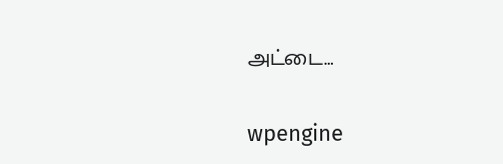அட்டை…

wpengine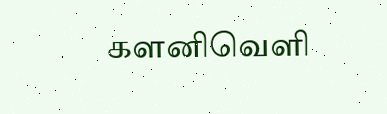களனிவெளி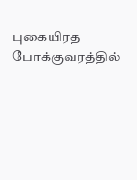புகையிரத போக்குவரத்தில்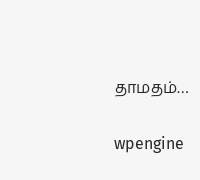தாமதம்…

wpengine